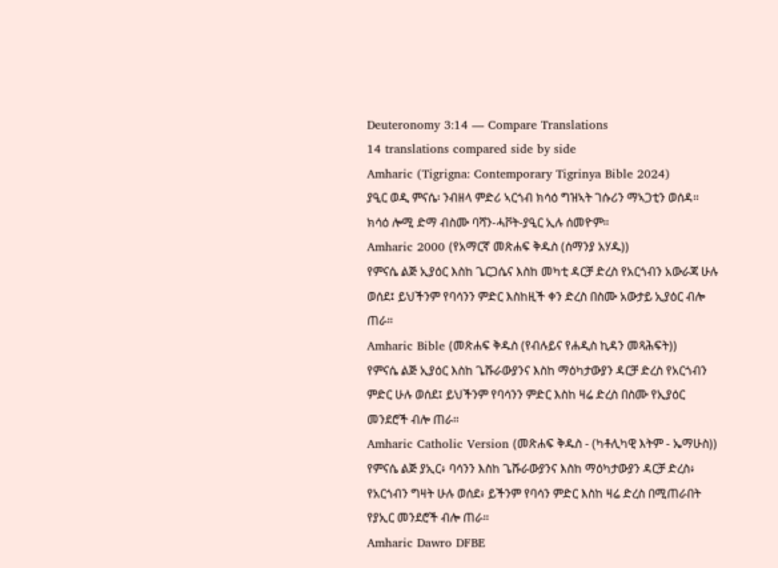Deuteronomy 3:14 — Compare Translations
14 translations compared side by side
Amharic (Tigrigna: Contemporary Tigrinya Bible 2024)
ያዒር ወዲ ምናሴ፡ ንብዘላ ምድሪ ኣርጎብ ክሳዕ ግዝኣት ገሱሪን ማኣጋቲን ወሰዳ። ክሳዕ ሎሚ ድማ ብስሙ ባሻን-ሓቮት-ያዒር ኢሉ ሰመዮም።
Amharic 2000 (የአማርኛ መጽሐፍ ቅዱስ (ሰማንያ አሃዱ))
የምናሴ ልጅ ኢያዕር እስከ ጌርጋሴና እስከ መካቲ ዳርቻ ድረስ የአርጎብን አውራጃ ሁሉ ወሰደ፤ ይህችንም የባሳንን ምድር እስከዚች ቀን ድረስ በስሙ አውታይ ኢያዕር ብሎ ጠራ።
Amharic Bible (መጽሐፍ ቅዱስ (የብሉይና የሐዲስ ኪዳን መጻሕፍት))
የምናሴ ልጅ ኢያዕር እስከ ጌሹራውያንና እስከ ማዕካታውያን ዳርቻ ድረስ የአርጎብን ምድር ሁሉ ወሰደ፤ ይህችንም የባሳንን ምድር እስከ ዛሬ ድረስ በስሙ የኢያዕር መንደሮች ብሎ ጠራ።
Amharic Catholic Version (መጽሐፍ ቅዱስ - (ካቶሊካዊ እትም - ኤማሁስ))
የምናሴ ልጅ ያኢር፥ ባሳንን እስከ ጌሹራውያንና እስከ ማዕካታውያን ዳርቻ ድረስ፥ የአርጎብን ግዛት ሁሉ ወሰደ፥ ይችንም የባሳን ምድር እስከ ዛሬ ድረስ በሚጠራበት የያኢር መንደሮች ብሎ ጠራ።
Amharic Dawro DFBE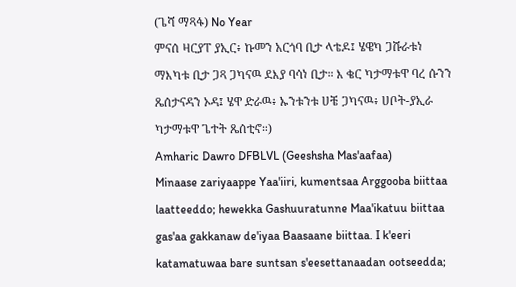(ጌሻ ማጻፋ) No Year
ምናሰ ዛርያፐ ያኢር፥ ኩመን አርጎባ ቢታ ላቴዶ፤ ሄዌካ ጋሹራቱነ ማእካቱ ቢታ ጋጻ ጋካናዉ ደእያ ባሳነ ቢታ። እ ቄር ካታማቱዋ ባረ ሱንን ጼሰታናዳን ኦዳ፤ ሄዋ ድራዉ፥ ኡንቱንቱ ሀቼ ጋካናዉ፥ ሀቦት-ያኢራ ካታማቱዋ ጌተት ጼሰቲኖ።)
Amharic Dawro DFBLVL (Geeshsha Mas'aafaa)
Minaase zariyaappe Yaa'iiri, kumentsaa Arggooba biittaa laatteeddo; hewekka Gashuuratunne Maa'ikatuu biittaa gas'aa gakkanaw de'iyaa Baasaane biittaa. I k'eeri katamatuwaa bare suntsan s'eesettanaadan ootseedda;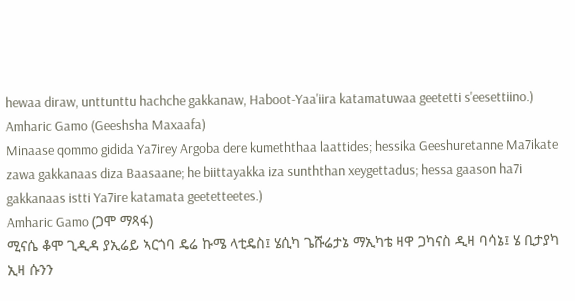hewaa diraw, unttunttu hachche gakkanaw, Haboot-Yaa'iira katamatuwaa geetetti s'eesettiino.)
Amharic Gamo (Geeshsha Maxaafa)
Minaase qommo gidida Ya7irey Argoba dere kumeththaa laattides; hessika Geeshuretanne Ma7ikate zawa gakkanaas diza Baasaane; he biittayakka iza sunththan xeygettadus; hessa gaason ha7i gakkanaas istti Ya7ire katamata geetetteetes.)
Amharic Gamo (ጋሞ ማጻፋ)
ሚናሴ ቆሞ ጊዲዳ ያኢሬይ ኣርጎባ ዴሬ ኩሜ ላቲዴስ፤ ሄሲካ ጌሹሬታኔ ማኢካቴ ዛዋ ጋካናስ ዲዛ ባሳኔ፤ ሄ ቢታያካ ኢዛ ሱንን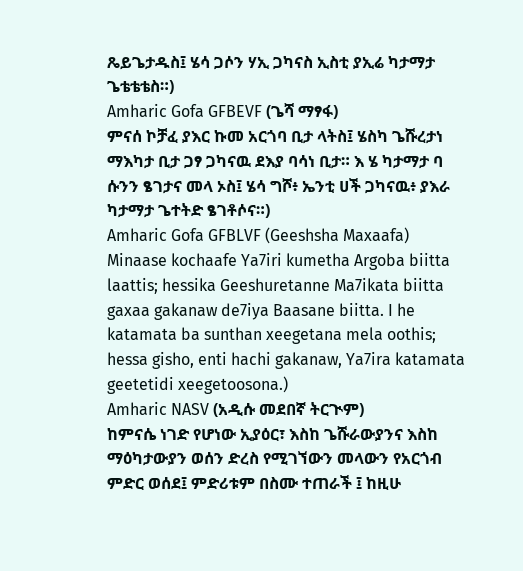ጼይጌታዱስ፤ ሄሳ ጋሶን ሃኢ ጋካናስ ኢስቲ ያኢሬ ካታማታ ጌቴቴቴስ።)
Amharic Gofa GFBEVF (ጌሻ ማፃፋ)
ምናሰ ኮቻፈ ያእር ኩመ አርጎባ ቢታ ላትስ፤ ሄስካ ጌሹረታነ ማእካታ ቢታ ጋፃ ጋካናዉ ደእያ ባሳነ ቢታ። እ ሄ ካታማታ ባ ሱንን ፄገታና መላ ኦስ፤ ሄሳ ግሾ፥ ኤንቲ ሀች ጋካናዉ፥ ያእራ ካታማታ ጌተትድ ፄገቶሶና።)
Amharic Gofa GFBLVF (Geeshsha Maxaafa)
Minaase kochaafe Ya7iri kumetha Argoba biitta laattis; hessika Geeshuretanne Ma7ikata biitta gaxaa gakanaw de7iya Baasane biitta. I he katamata ba sunthan xeegetana mela oothis; hessa gisho, enti hachi gakanaw, Ya7ira katamata geetetidi xeegetoosona.)
Amharic NASV (አዲሱ መደበኛ ትርጒም)
ከምናሴ ነገድ የሆነው ኢያዕር፣ እስከ ጌሹራውያንና እስከ ማዕካታውያን ወሰን ድረስ የሚገኘውን መላውን የአርጎብ ምድር ወሰደ፤ ምድሪቱም በስሙ ተጠራች ፤ ከዚሁ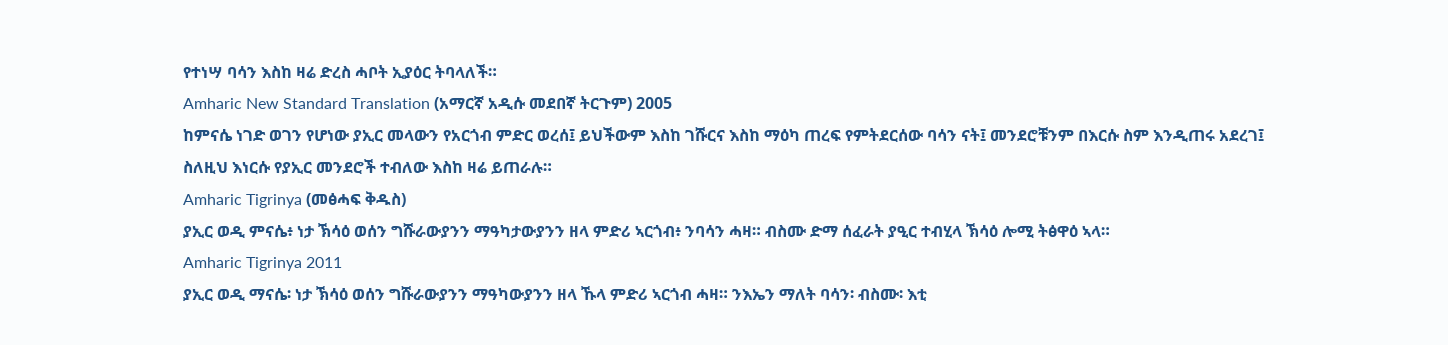የተነሣ ባሳን እስከ ዛሬ ድረስ ሓቦት ኢያዕር ትባላለች።
Amharic New Standard Translation (አማርኛ አዲሱ መደበኛ ትርጉም) 2005
ከምናሴ ነገድ ወገን የሆነው ያኢር መላውን የአርጎብ ምድር ወረሰ፤ ይህችውም እስከ ገሹርና እስከ ማዕካ ጠረፍ የምትደርሰው ባሳን ናት፤ መንደሮቹንም በእርሱ ስም እንዲጠሩ አደረገ፤ ስለዚህ እነርሱ የያኢር መንደሮች ተብለው እስከ ዛሬ ይጠራሉ።
Amharic Tigrinya (መፅሓፍ ቅዱስ)
ያኢር ወዲ ምናሴ፥ ነታ ኽሳዕ ወሰን ግሹራውያንን ማዓካታውያንን ዘላ ምድሪ ኣርጎብ፥ ንባሳን ሓዛ። ብስሙ ድማ ሰፈራት ያዒር ተብሂላ ኽሳዕ ሎሚ ትፅዋዕ ኣላ።
Amharic Tigrinya 2011
ያኢር ወዲ ማናሴ፡ ነታ ኽሳዕ ወሰን ግሹራውያንን ማዓካውያንን ዘላ ኹላ ምድሪ ኣርጎብ ሓዛ። ንእኤን ማለት ባሳን፡ ብስሙ፡ እቲ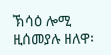ኽሳዕ ሎሚ ዚሰመያሉ ዘለዋ፡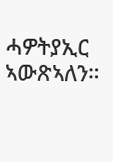ሓዎትያኢር ኣውጽኣለን።